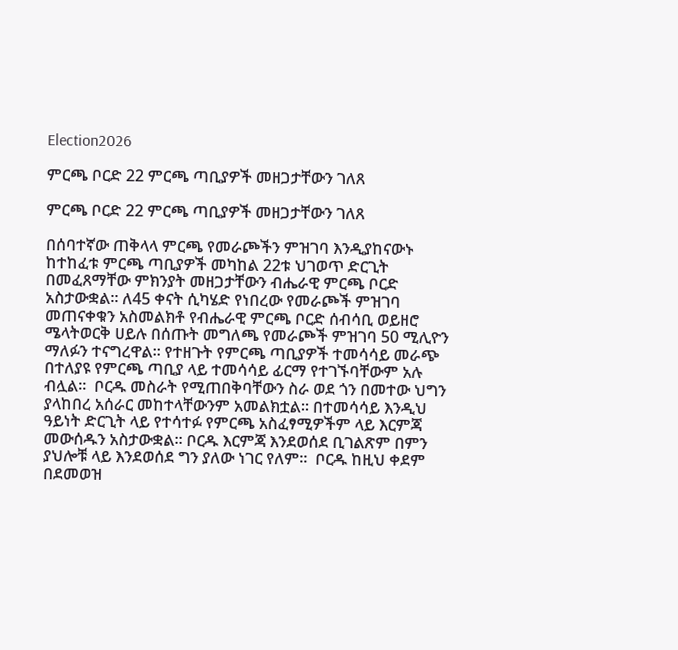Election2026

ምርጫ ቦርድ 22 ምርጫ ጣቢያዎች መዘጋታቸውን ገለጸ

ምርጫ ቦርድ 22 ምርጫ ጣቢያዎች መዘጋታቸውን ገለጸ

በሰባተኛው ጠቅላላ ምርጫ የመራጮችን ምዝገባ እንዲያከናውኑ ከተከፈቱ ምርጫ ጣቢያዎች መካከል 22ቱ ህገወጥ ድርጊት በመፈጸማቸው ምክንያት መዘጋታቸውን ብሔራዊ ምርጫ ቦርድ አስታውቋል። ለ45 ቀናት ሲካሄድ የነበረው የመራጮች ምዝገባ መጠናቀቁን አስመልክቶ የብሔራዊ ምርጫ ቦርድ ሰብሳቢ ወይዘሮ ሜላትወርቅ ሀይሉ በሰጡት መግለጫ የመራጮች ምዝገባ 50 ሚሊዮን ማለፉን ተናግረዋል፡፡ የተዘጉት የምርጫ ጣቢያዎች ተመሳሳይ መራጭ በተለያዩ የምርጫ ጣቢያ ላይ ተመሳሳይ ፊርማ የተገኙባቸውም አሉ ብሏል።  ቦርዱ መስራት የሚጠበቅባቸውን ስራ ወደ ጎን በመተው ህግን ያላከበረ አሰራር መከተላቸውንም አመልክቷል። በተመሳሳይ እንዲህ ዓይነት ድርጊት ላይ የተሳተፉ የምርጫ አስፈፃሚዎችም ላይ እርምጃ መውሰዱን አስታውቋል። ቦርዱ እርምጃ እንደወሰደ ቢገልጽም በምን ያህሎቹ ላይ እንደወሰደ ግን ያለው ነገር የለም።  ቦርዱ ከዚህ ቀደም በደመወዝ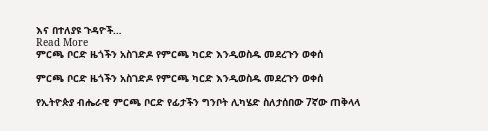እና በተለያዩ ጉዳዮች…
Read More
ምርጫ ቦርድ ዜጎችን አስገድዶ የምርጫ ካርድ እንዲወስዱ መደረጉን ወቀሰ

ምርጫ ቦርድ ዜጎችን አስገድዶ የምርጫ ካርድ እንዲወስዱ መደረጉን ወቀሰ

የኢትዮጵያ ብሔራዊ ምርጫ ቦርድ የፊታችን ግንቦት ሊካሄድ ስለታሰበው 7ኛው ጠቅላላ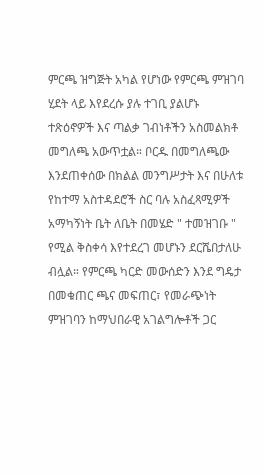ምርጫ ዝግጅት አካል የሆነው የምርጫ ምዝገባ ሂደት ላይ እየደረሱ ያሉ ተገቢ ያልሆኑ ተጽዕኖዎች እና ጣልቃ ገብነቶችን አስመልክቶ መግለጫ አውጥቷል። ቦርዱ በመግለጫው እንደጠቀሰው በክልል መንግሥታት እና በሁለቱ የከተማ አስተዳደሮች ስር ባሉ አስፈጻሚዎች አማካኝነት ቤት ለቤት በመሄድ " ተመዝገቡ " የሚል ቅስቀሳ እየተደረገ መሆኑን ደርሼበታለሁ ብሏል። የምርጫ ካርድ መውሰድን እንደ ግዴታ በመቁጠር ጫና መፍጠር፣ የመራጭነት ምዝገባን ከማህበራዊ አገልግሎቶች ጋር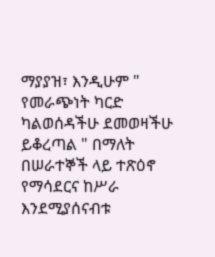ማያያዝ፣ እንዲሁም " የመራጭነት ካርድ ካልወሰዳችሁ ደመወዛችሁ ይቆረጣል " በማለት በሠራተኞች ላይ ተጽዕኖ የማሳደርና ከሥራ እንደሚያሰናብቱ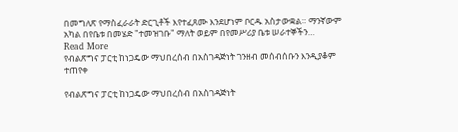በመግለጽ የማስፈራራት ድርጊቶች እየተፈጸሙ እንደሆነም ቦርዱ አስታውቋል። ማንኛውም አካል በየቤቱ በመሄድ "ተመዝገቡ" ማለት ወይም በየመሥሪያ ቤቱ ሠራተኞችን…
Read More
የብልጽግና ፓርቲ ከነጋዴው ማህበረሰብ በአስገዳጅነት ገንዘብ መሰብሰቡን እንዲያቆም ተጠየቀ

የብልጽግና ፓርቲ ከነጋዴው ማህበረሰብ በአስገዳጅነት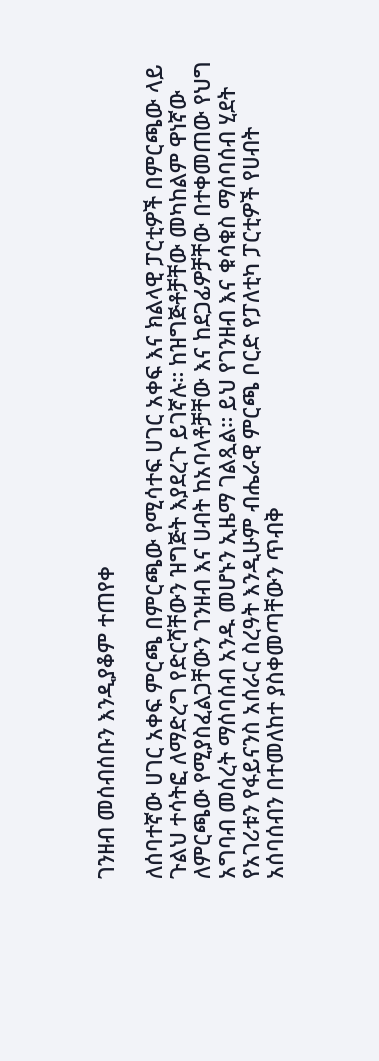ገንዘብ መሰብሰቡን እንዲያቆም ተጠየቀ

ለሰባተኛው ሀገር አቀፍ ምርጫ በምርጫው የሚሳተፍ ሀገር አቀፍ እና ክልላዊ ፓርቲዎች በምርጫው ላይ ጉልህ ተሳትፎ ለማድረግ የድርሻቸውን ዝግጅት እያደረጉ ይገኛሉ። ከዝግጅቶቻቸው መካከልም ዋነኛው ለምርጫው የሚያስፈልጋቸውን ገንዘብ እና ሀብት ከአባላቶቻቸው እና ከደጋፊዎቻቸው በተቀመጠው የህግ አግባብ መሰረት ማሰባሰብ አንዱ መሆኑን ኢዜማ ገልጿል። ይህ የገንዘብ እና ቁሳቁስ ማሰባሰብ ሂደት የአገሪቱን የፋይናንስ አሰራር ስረዓት እንዲሁም ብሔራዊ ምርጫ ቦርድ የፓለቲካ ፓርቲዎች የሀብት አሰባሰብን በተመለከተ ያስቀመጣቸውን ጥብቅ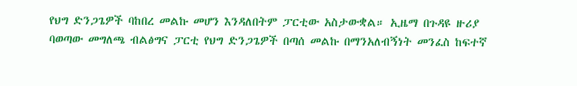የህግ ድንጋጌዎች ባከበረ መልኩ መሆን እንዳለበትም ፓርቲው አስታውቋል። ኢዜማ በጉዳዩ ዙሪያ ባወጣው መግለጫ ብልፅግና ፓርቲ የህግ ድንጋጌዎች በጣሰ መልኩ በማንአለብኝነት መንፈስ ከፍተኛ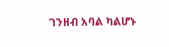ገንዘብ አባል ካልሆኑ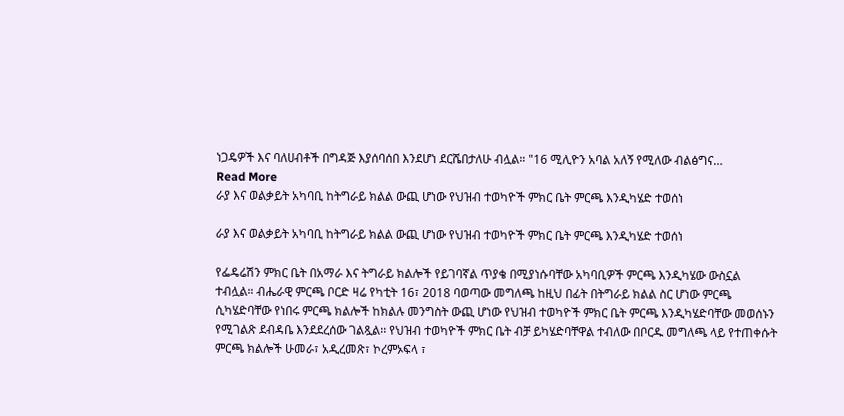ነጋዴዎች እና ባለሀብቶች በግዳጅ እያሰባሰበ እንደሆነ ደርሼበታለሁ ብሏል። "16 ሚሊዮን አባል አለኝ የሚለው ብልፅግና…
Read More
ራያ እና ወልቃይት አካባቢ ከትግራይ ክልል ውጪ ሆነው የህዝብ ተወካዮች ምክር ቤት ምርጫ እንዲካሄድ ተወሰነ

ራያ እና ወልቃይት አካባቢ ከትግራይ ክልል ውጪ ሆነው የህዝብ ተወካዮች ምክር ቤት ምርጫ እንዲካሄድ ተወሰነ

የፌዴሬሽን ምክር ቤት በአማራ እና ትግራይ ክልሎች የይገባኛል ጥያቄ በሚያነሱባቸው አካባቢዎች ምርጫ እንዲካሄው ውስኗል ተብሏል። ብሔራዊ ምርጫ ቦርድ ዛሬ የካቲት 16፣ 2018 ባወጣው መግለጫ ከዚህ በፊት በትግራይ ክልል ስር ሆነው ምርጫ ሲካሄድባቸው የነበሩ ምርጫ ክልሎች ከክልሉ መንግስት ውጪ ሆነው የህዝብ ተወካዮች ምክር ቤት ምርጫ እንዲካሄድባቸው መወሰኑን የሚገልጽ ደብዳቤ እንደደረሰው ገልጿል፡፡ የህዝብ ተወካዮች ምክር ቤት ብቻ ይካሄድባቸዋል ተብለው በቦርዱ መግለጫ ላይ የተጠቀሱት ምርጫ ክልሎች ሁመራ፣ አዲረመጽ፣ ኮረምኦፍላ ፣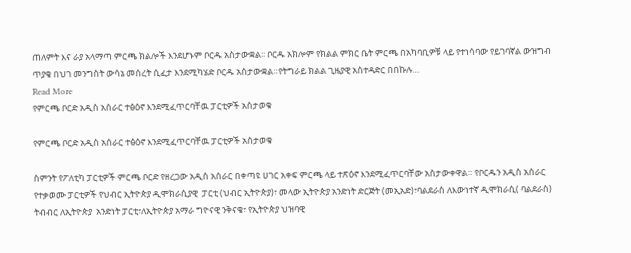ጠለምት እና ራያ አላማጣ ምርጫ ክልሎች እንደሆኑም ቦርዱ አስታውቋል፡፡ ቦርዱ አክሎም የክልል ምክር ቤት ምርጫ በአካባቢዎቹ ላይ የተነሳባው የይገባኛል ውዝግብ ጥያቄ በህገ መንግስት ውሳኔ መሰረት ሲፈታ እንደሚካሄድ ቦርዱ አስታውቋል።የትግራይ ክልል ጊዜያዊ አስተዳድር በበኩሉ…
Read More
የምርጫ ቦርድ አዲስ አሰራር ተፅዕኖ እንደሚፈጥርባቸዉ ፓርቲዎች አስታወቁ

የምርጫ ቦርድ አዲስ አሰራር ተፅዕኖ እንደሚፈጥርባቸዉ ፓርቲዎች አስታወቁ

ስምንት የፖለቲካ ፓርቲዎች ምርጫ ቦርድ የዘረጋው አዲስ አሰራር በቀጣዩ ሀገር አቀፍ ምርጫ ላይ ተጽዕኖ እንደሚፈጥርባቸው አስታውቀዋል። የቦርዱን አዲስ አሰራር የተቃወሙ ፓርቲዎች የህብር ኢትዮጵያ ዲሞክራሲያዊ  ፓርቲ (ህብር ኢትዮጵያ)፣ መላው ኢትዮጵያ አንድነት ድርጅት (መኢአድ)፣ባልደራስ ለእውነተኛ ዲሞክራሲ( ባልደራስ) ትብብር ለኢትዮጵያ  አንድነት ፓርቲ፣ለኢትዮጵያ አማራ ግዮናዊ ንቅናቄ፣ የኢትዮጵያ ህዝባዊ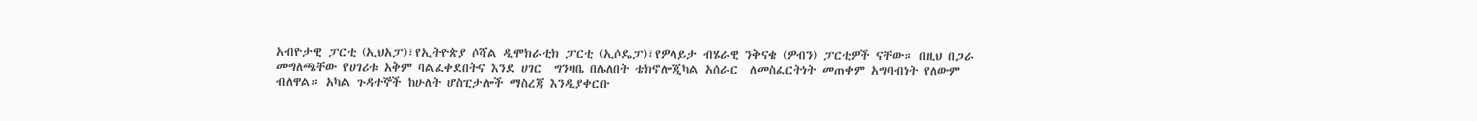አብዮታዊ ፓርቲ (ኢህአፓ)፣የኢትዮጵያ ሶሻል ዲሞክራቲክ ፓርቲ (ኢሶዴፓ)፣የዎላይታ ብሄራዊ ንቅናቄ (ዎብን) ፓርቲዎች ናቸው። በዚህ በጋራ መግለጫቸው የሀገሪቱ አቅም ባልፈቀደበትና እንደ ሀገር  ግንዛቤ በሌለበት ቴክኖሎጂካል አሰራር  ለመስፈርትነት መጠቀም አግባብነት የለውም ብለዋል። አካል ጉዳተኞች ከሁለት ሆስፒታሎች ማስረጃ እንዲያቀርቡ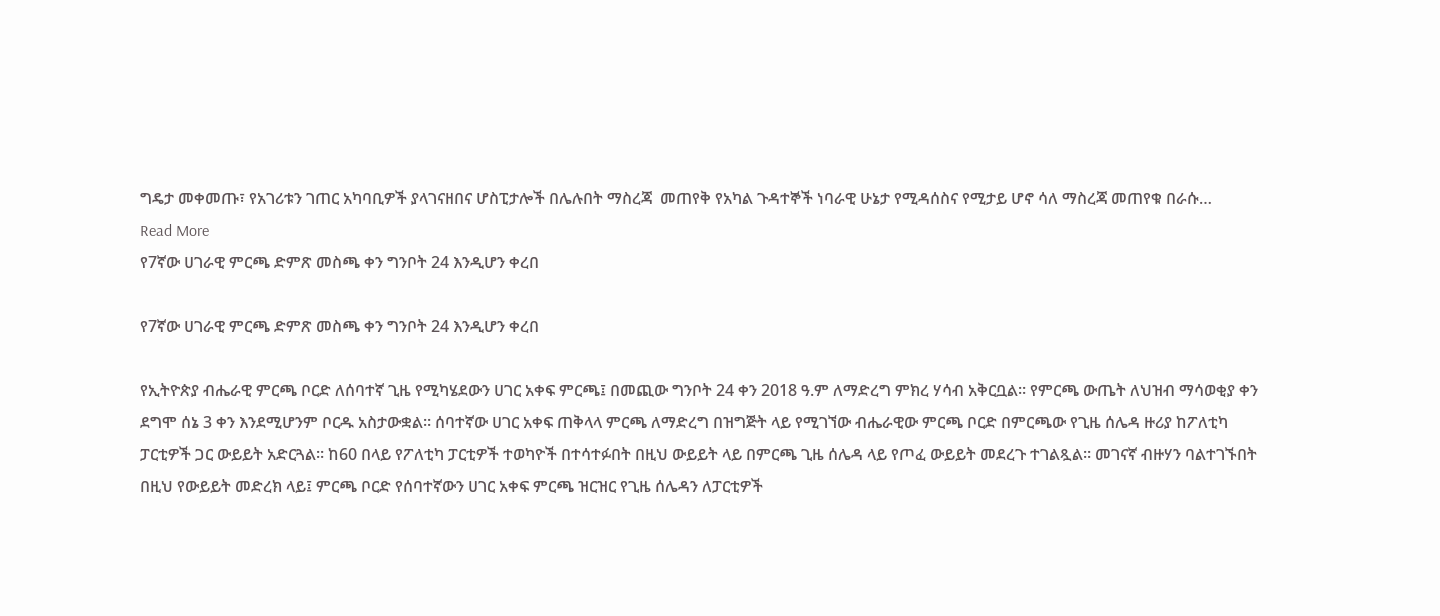ግዴታ መቀመጡ፣ የአገሪቱን ገጠር አካባቢዎች ያላገናዘበና ሆስፒታሎች በሌሉበት ማስረጃ  መጠየቅ የአካል ጉዳተኞች ነባራዊ ሁኔታ የሚዳሰስና የሚታይ ሆኖ ሳለ ማስረጃ መጠየቁ በራሱ…
Read More
የ7ኛው ሀገራዊ ምርጫ ድምጽ መስጫ ቀን ግንቦት 24 እንዲሆን ቀረበ

የ7ኛው ሀገራዊ ምርጫ ድምጽ መስጫ ቀን ግንቦት 24 እንዲሆን ቀረበ

የኢትዮጵያ ብሔራዊ ምርጫ ቦርድ ለሰባተኛ ጊዜ የሚካሄደውን ሀገር አቀፍ ምርጫ፤ በመጪው ግንቦት 24 ቀን 2018 ዓ.ም ለማድረግ ምክረ ሃሳብ አቅርቧል። የምርጫ ውጤት ለህዝብ ማሳወቂያ ቀን ደግሞ ሰኔ 3 ቀን እንደሚሆንም ቦርዱ አስታውቋል። ሰባተኛው ሀገር አቀፍ ጠቅላላ ምርጫ ለማድረግ በዝግጅት ላይ የሚገኘው ብሔራዊው ምርጫ ቦርድ በምርጫው የጊዜ ሰሌዳ ዙሪያ ከፖለቲካ ፓርቲዎች ጋር ውይይት አድርጓል። ከ60 በላይ የፖለቲካ ፓርቲዎች ተወካዮች በተሳተፉበት በዚህ ውይይት ላይ በምርጫ ጊዜ ሰሌዳ ላይ የጦፈ ውይይት መደረጉ ተገልጿል። መገናኛ ብዙሃን ባልተገኙበት በዚህ የውይይት መድረክ ላይ፤ ምርጫ ቦርድ የሰባተኛውን ሀገር አቀፍ ምርጫ ዝርዝር የጊዜ ሰሌዳን ለፓርቲዎች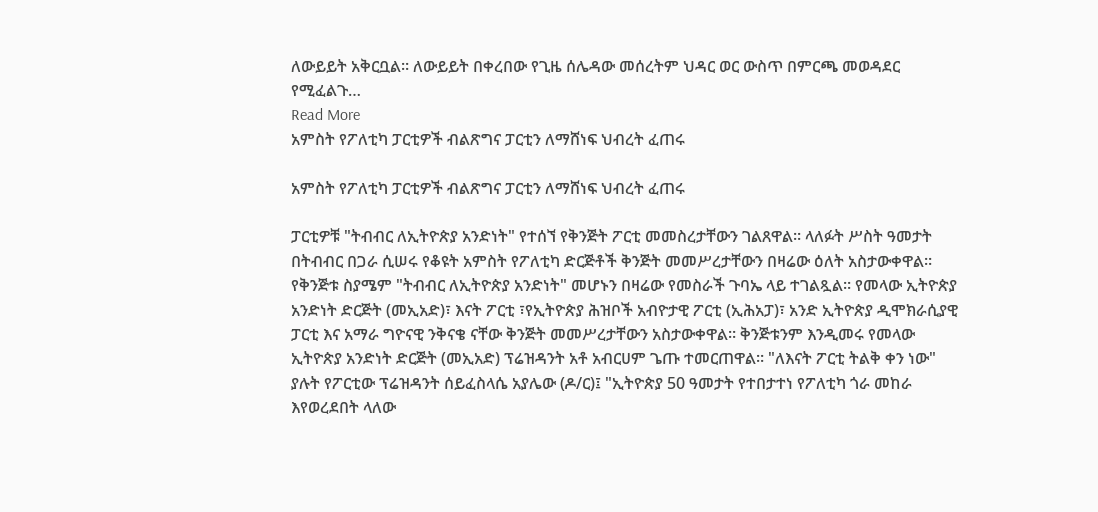ለውይይት አቅርቧል። ለውይይት በቀረበው የጊዜ ሰሌዳው መሰረትም ህዳር ወር ውስጥ በምርጫ መወዳደር የሚፈልጉ…
Read More
አምስት የፖለቲካ ፓርቲዎች ብልጽግና ፓርቲን ለማሸነፍ ህብረት ፈጠሩ

አምስት የፖለቲካ ፓርቲዎች ብልጽግና ፓርቲን ለማሸነፍ ህብረት ፈጠሩ

ፓርቲዎቹ "ትብብር ለኢትዮጵያ አንድነት" የተሰኘ የቅንጅት ፖርቲ መመስረታቸውን ገልጸዋል። ላለፉት ሥስት ዓመታት በትብብር በጋራ ሲሠሩ የቆዩት አምስት የፖለቲካ ድርጅቶች ቅንጅት መመሥረታቸውን በዛሬው ዕለት አስታውቀዋል። የቅንጅቱ ስያሜም "ትብብር ለኢትዮጵያ አንድነት" መሆኑን በዛሬው የመስራች ጉባኤ ላይ ተገልጿል። የመላው ኢትዮጵያ አንድነት ድርጅት (መኢአድ)፣ እናት ፖርቲ ፣የኢትዮጵያ ሕዝቦች አብዮታዊ ፖርቲ (ኢሕአፓ)፣ አንድ ኢትዮጵያ ዲሞክራሲያዊ ፓርቲ እና አማራ ግዮናዊ ንቅናቄ ናቸው ቅንጅት መመሥረታቸውን አስታውቀዋል። ቅንጅቱንም እንዲመሩ የመላው ኢትዮጵያ አንድነት ድርጅት (መኢአድ) ፕሬዝዳንት አቶ አብርሀም ጌጡ ተመርጠዋል። "ለእናት ፖርቲ ትልቅ ቀን ነው" ያሉት የፖርቲው ፕሬዝዳንት ሰይፈስላሴ አያሌው (ዶ/ር)፤ "ኢትዮጵያ 50 ዓመታት የተበታተነ የፖለቲካ ጎራ መከራ እየወረደበት ላለው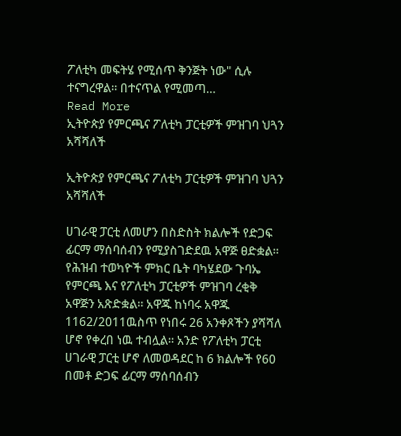ፖለቲካ መፍትሄ የሚሰጥ ቅንጅት ነው" ሲሉ ተናግረዋል። በተናጥል የሚመጣ…
Read More
ኢትዮጵያ የምርጫና ፖለቲካ ፓርቲዎች ምዝገባ ህጓን አሻሻለች

ኢትዮጵያ የምርጫና ፖለቲካ ፓርቲዎች ምዝገባ ህጓን አሻሻለች

ሀገራዊ ፓርቲ ለመሆን በስድስት ክልሎች የድጋፍ ፊርማ ማሰባሰብን የሚያስገድደዉ አዋጅ ፀድቋል። የሕዝብ ተወካዮች ምክር ቤት ባካሄደው ጉባኤ የምርጫ እና የፖለቲካ ፓርቲዎች ምዝገባ ረቂቅ አዋጅን አጽድቋል። አዋጁ ከነባሩ አዋጁ 1162/2011ዉስጥ የነበሩ 26 አንቀጾችን ያሻሻለ ሆኖ የቀረበ ነዉ ተብሏል። አንድ የፖለቲካ ፓርቲ ሀገራዊ ፓርቲ ሆኖ ለመወዳደር ከ 6 ክልሎች የ60 በመቶ ድጋፍ ፊርማ ማሰባሰብን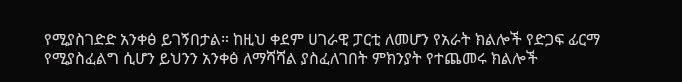የሚያስገድድ አንቀፅ ይገኝበታል። ከዚህ ቀደም ሀገራዊ ፓርቲ ለመሆን የአራት ክልሎች የድጋፍ ፊርማ የሚያስፈልግ ሲሆን ይህንን አንቀፅ ለማሻሻል ያስፈለገበት ምክንያት የተጨመሩ ክልሎች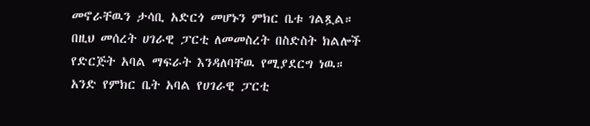መኖራቸዉን ታሳቢ አድርጎ መሆኑን ምክር ቤቱ ገልጿል። በዚህ መሰረት ሀገራዊ ፓርቲ ለመመስረት በስድስት ክልሎች የድርጅት አባል ማፍራት እንዳለባቸዉ የሚያደርግ ነዉ። አንድ የምክር ቤት አባል የሀገራዊ ፓርቲ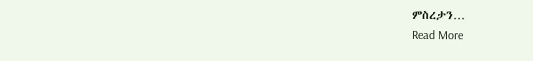ምስረታን…
Read More